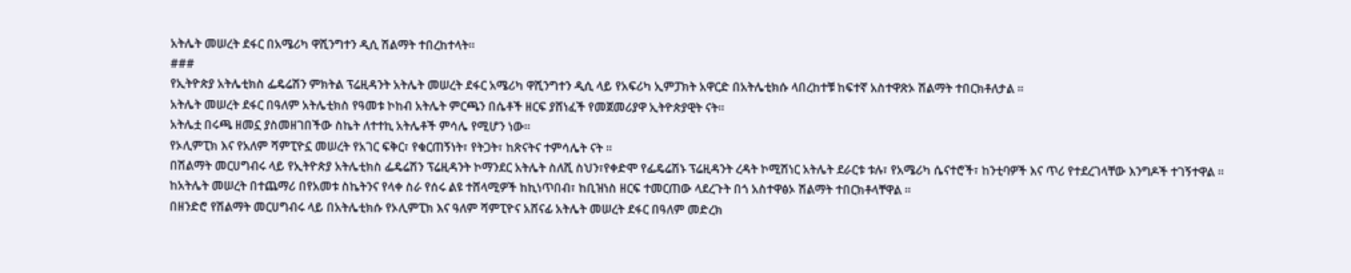አትሌት መሠረት ደፋር በአሜሪካ ዋሺንግተን ዲሲ ሽልማት ተበረከተላት።
###
የኢትዮጵያ አትሌቲክስ ፌዴሬሽን ምክትል ፕሬዚዳንት አትሌት መሠረት ደፋር አሜሪካ ዋሺንግተን ዲሲ ላይ የአፍሪካ ኢምፓክት አዋርድ በአትሌቲክሱ ላበረከተቹ ከፍተኛ አስተዋጽኦ ሽልማት ተበርክቶለታል ።
አትሌት መሠረት ደፋር በዓለም አትሌቲክስ የዓመቱ ኮከብ አትሌት ምርጫን በሴቶች ዘርፍ ያሸነፈች የመጀመሪያዋ ኢትዮጵያዊት ናት፡፡
አትሌቷ በሩጫ ዘመኗ ያስመዘገበችው ስኬት ለተተኪ አትሌቶች ምሳሌ የሚሆን ነው።
የኦሊምፒክ እና የአለም ሻምፒዮኗ መሠረት የአገር ፍቅር፣ የቁርጠኝነት፣ የትጋት፣ ከጽናትና ተምሳሌት ናት ።
በሽልማት መርሀግብሩ ላይ የኢትዮጵያ አትሌቲክስ ፌዴሬሽን ፕሬዚዳንት ኮማንደር አትሌት ስለሺ ስህን፣የቀድሞ የፌዴሬሽኑ ፕሬዚዳንት ረዳት ኮሚሽነር አትሌት ደራርቱ ቱሉ፣ የአሜሪካ ሴናተሮች፣ ከንቲባዎች እና ጥሪ የተደረገላቸው እንግዶች ተገኝተዋል ።
ከአትሌት መሠረት በተጨማሪ በየአመቱ ስኬትንና የላቀ ስራ የሰሩ ልዩ ተሸላሚዎች ከኪነጥበብ፣ ከቢዝነስ ዘርፍ ተመርጠው ላደረጉት በጎ አስተዋፅኦ ሽልማት ተበርክቶላቸዋል ።
በዘንድሮ የሽልማት መርሀግብሩ ላይ በአትሌቲክሱ የኦሊምፒክ እና ዓለም ሻምፒዮና አሸናፊ አትሌት መሠረት ደፋር በዓለም መድረክ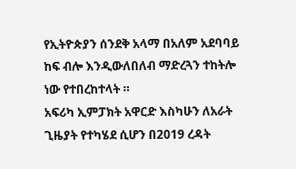የኢትዮጵያን ሰንደቅ አላማ በአለም አደባባይ ከፍ ብሎ እንዲውለበለብ ማድረጓን ተከትሎ ነው የተበረከተላት ።
አፍሪካ ኢምፓክት አዋርድ እስካሁን ለአራት ጊዜያት የተካሄደ ሲሆን በ2019 ረዳት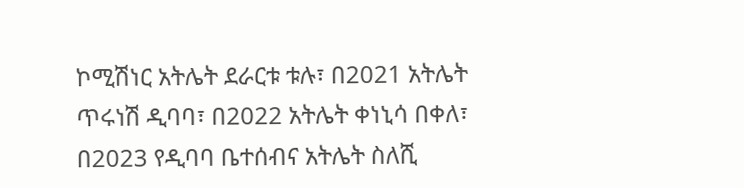ኮሚሽነር አትሌት ደራርቱ ቱሉ፣ በ2021 አትሌት ጥሩነሽ ዲባባ፣ በ2022 አትሌት ቀነኒሳ በቀለ፣ በ2023 የዲባባ ቤተሰብና አትሌት ስለሺ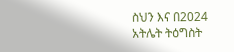ስህን እና በ2024 አትሌት ትዕግስት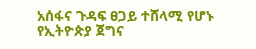አሰፋና ጉዳፍ ፀጋይ ተሸላሚ የሆኑ የኢትዮጵያ ጀግና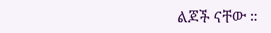ልጆች ናቸው ።